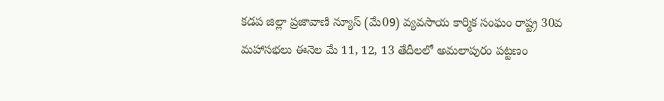కడప జిల్లా ప్రజావాణి న్యూస్ (మే09) వ్యవసాయ కార్మిక సంఘం రాష్ట్ర 30వ మహాసభలు ఈనెల మే 11, 12, 13 తేదీలలో అమలాపురం పట్టణం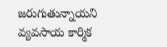జరుగుతున్నాయని వ్యవసాయ కార్మిక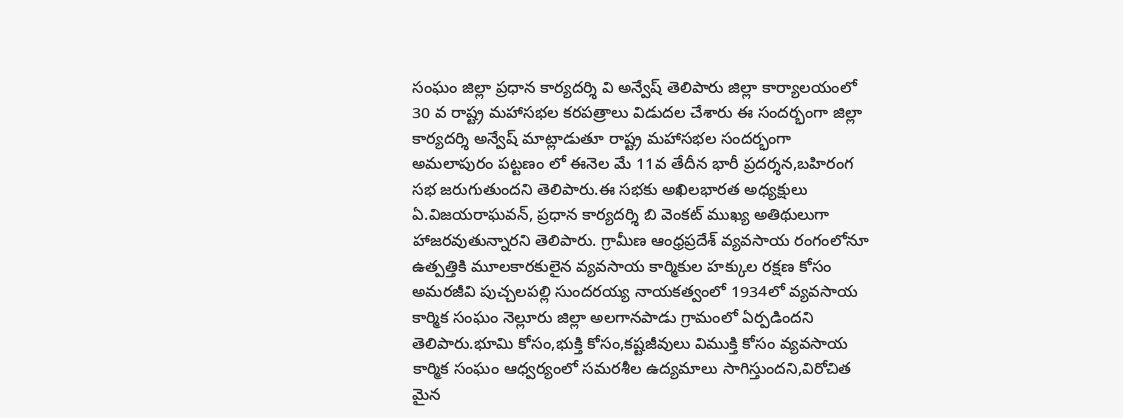సంఘం జిల్లా ప్రధాన కార్యదర్శి వి అన్వేష్ తెలిపారు జిల్లా కార్యాలయంలో 30 వ రాష్ట్ర మహాసభల కరపత్రాలు విడుదల చేశారు ఈ సందర్భంగా జిల్లా కార్యదర్శి అన్వేష్ మాట్లాడుతూ రాష్ట్ర మహాసభల సందర్భంగా అమలాపురం పట్టణం లో ఈనెల మే 11వ తేదీన భారీ ప్రదర్శన,బహిరంగ సభ జరుగుతుందని తెలిపారు.ఈ సభకు అఖిలభారత అధ్యక్షులు ఏ.విజయరాఘవన్, ప్రధాన కార్యదర్శి బి వెంకట్ ముఖ్య అతిథులుగా హాజరవుతున్నారని తెలిపారు. గ్రామీణ ఆంధ్రప్రదేశ్ వ్యవసాయ రంగంలోనూ ఉత్పత్తికి మూలకారకులైన వ్యవసాయ కార్మికుల హక్కుల రక్షణ కోసం అమరజీవి పుచ్చలపల్లి సుందరయ్య నాయకత్వంలో 1934లో వ్యవసాయ కార్మిక సంఘం నెల్లూరు జిల్లా అలగానపాడు గ్రామంలో ఏర్పడిందని తెలిపారు.భూమి కోసం,భుక్తి కోసం,కష్టజీవులు విముక్తి కోసం వ్యవసాయ కార్మిక సంఘం ఆధ్వర్యంలో సమరశీల ఉద్యమాలు సాగిస్తుందని,విరోచిత మైన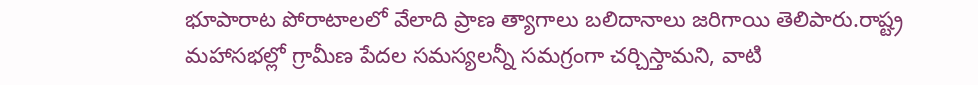భూపారాట పోరాటాలలో వేలాది ప్రాణ త్యాగాలు బలిదానాలు జరిగాయి తెలిపారు.రాష్ట్ర మహాసభల్లో గ్రామీణ పేదల సమస్యలన్నీ సమగ్రంగా చర్చిస్తామని, వాటి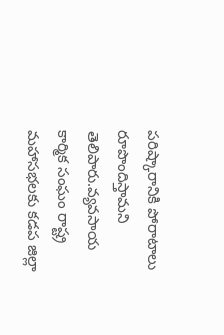పరిష్కారానికి పోరాటాలు రూపొందిస్తామని తెలిపారు.వ్యవసాయ కార్మిక సంఘం రాష్ట్ర మహాసభలకు కడప జిల్లా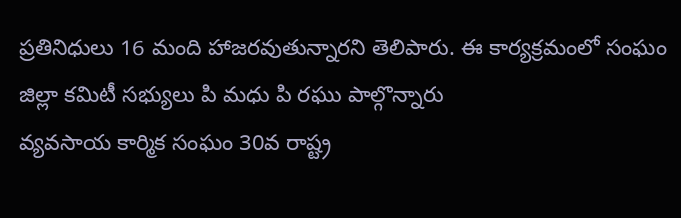ప్రతినిధులు 16 మంది హాజరవుతున్నారని తెలిపారు. ఈ కార్యక్రమంలో సంఘం జిల్లా కమిటీ సభ్యులు పి మధు పి రఘు పాల్గొన్నారు
వ్యవసాయ కార్మిక సంఘం 30వ రాష్ట్ర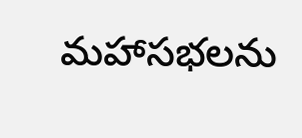మహాసభలను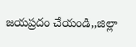జయప్రదం చేయండి,,జిల్లా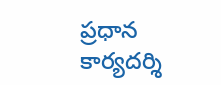ప్రధాన కార్యదర్శి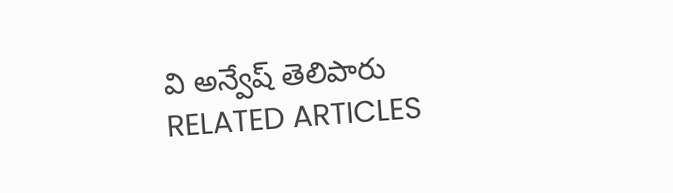వి అన్వేష్ తెలిపారు
RELATED ARTICLES